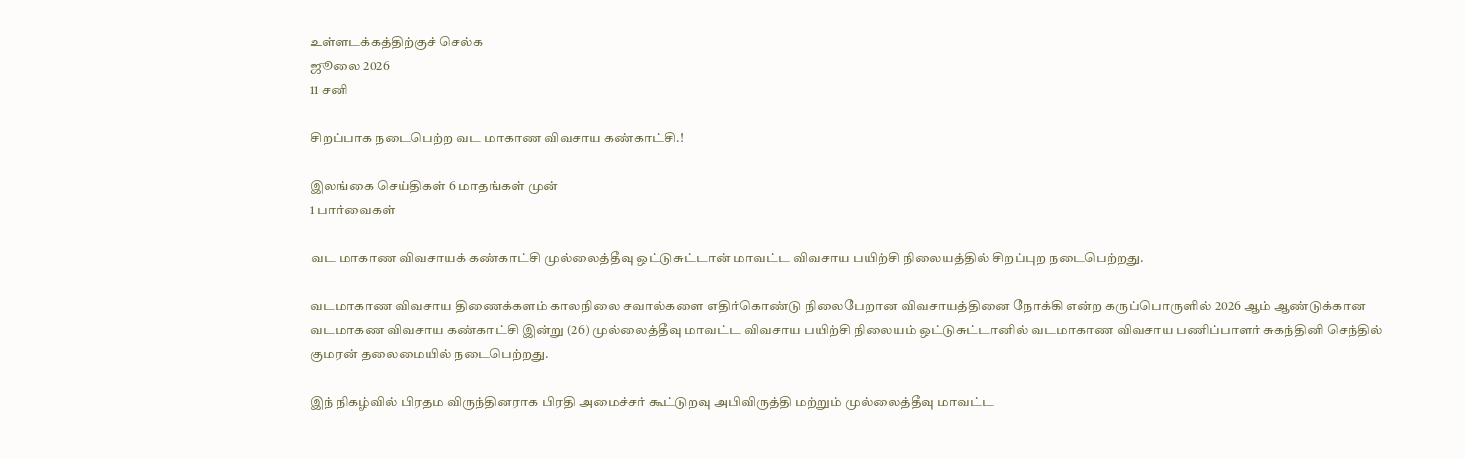உள்ளடக்கத்திற்குச் செல்க
ஜூலை 2026
11 சனி

சிறப்பாக நடைபெற்ற வட மாகாண விவசாய கண்காட்சி.!

இலங்கை செய்திகள் 6 மாதங்கள் முன்
1 பார்வைகள்

வட மாகாண விவசாயக் கண்காட்சி முல்லைத்தீவு ஒட்டுசுட்டான் மாவட்ட விவசாய பயிற்சி நிலையத்தில் சிறப்புற நடைபெற்றது.

வடமாகாண விவசாய திணைக்களம் காலநிலை சவால்களை எதிர்கொண்டு நிலைபேறான விவசாயத்தினை நோக்கி என்ற கருப்பொருளில் 2026 ஆம் ஆண்டுக்கான வடமாகண விவசாய கண்காட்சி இன்று (26) முல்லைத்தீவு மாவட்ட விவசாய பயிற்சி நிலையம் ஒட்டுசுட்டானில் வடமாகாண விவசாய பணிப்பாளர் சுகந்தினி செந்தில் குமரன் தலைமையில் நடைபெற்றது.

இந் நிகழ்வில் பிரதம விருந்தினராக பிரதி அமைச்சர் கூட்டுறவு அபிவிருத்தி மற்றும் முல்லைத்தீவு மாவட்ட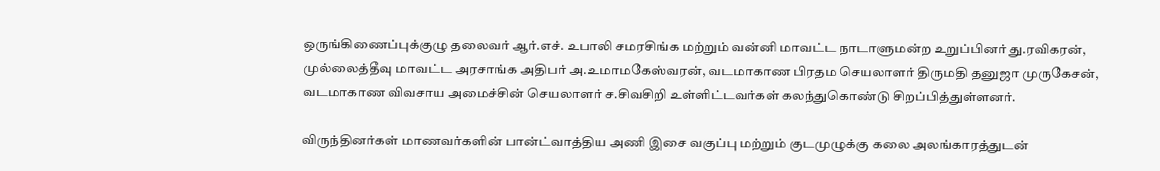ஒருங்கிணைப்புக்குழு தலைவர் ஆர்.எச். உபாலி சமரசிங்க மற்றும் வன்னி மாவட்ட நாடாளுமன்ற உறுப்பினர் து.ரவிகரன், முல்லைத்தீவு மாவட்ட அரசாங்க அதிபர் அ.உமாமகேஸ்வரன், வடமாகாண பிரதம செயலாளர் திருமதி தனுஜா முருகேசன், வடமாகாண விவசாய அமைச்சின் செயலாளர் ச.சிவசிறி உள்ளிட்டவர்கள் கலந்துகொண்டு சிறப்பித்துள்ளனர்.

விருந்தினர்கள் மாணவர்களின் பான்ட்வாத்திய அணி இசை வகுப்பு மற்றும் குடமுழுக்கு கலை அலங்காரத்துடன்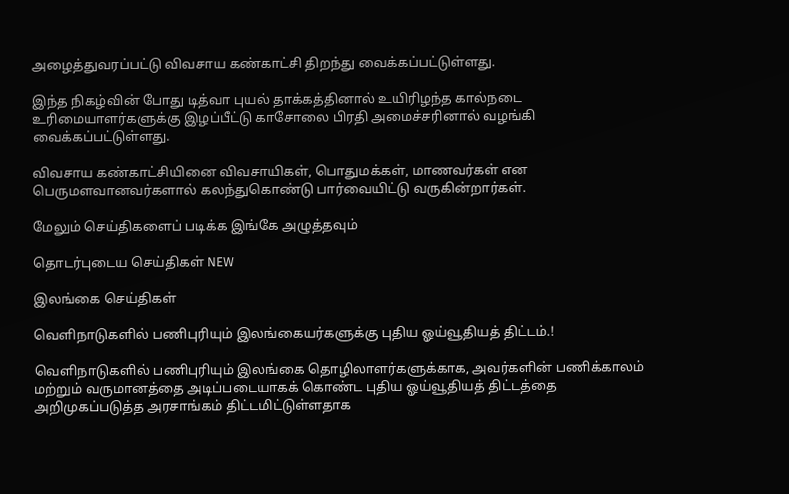அழைத்துவரப்பட்டு விவசாய கண்காட்சி திறந்து வைக்கப்பட்டுள்ளது.

இந்த நிகழ்வின் போது டித்வா புயல் தாக்கத்தினால் உயிரிழந்த கால்நடை உரிமையாளர்களுக்கு இழப்பீட்டு காசோலை பிரதி அமைச்சரினால் வழங்கி வைக்கப்பட்டுள்ளது.

விவசாய கண்காட்சியினை விவசாயிகள், பொதுமக்கள், மாணவர்கள் என பெருமளவானவர்களால் கலந்துகொண்டு பார்வையிட்டு வருகின்றார்கள்.

மேலும் செய்திகளைப் படிக்க இங்கே அழுத்தவும்

தொடர்புடைய செய்திகள் NEW

இலங்கை செய்திகள்

வெளிநாடுகளில் பணிபுரியும் இலங்கையர்களுக்கு புதிய ஓய்வூதியத் திட்டம்.!

வெளிநாடுகளில் பணிபுரியும் இலங்கை தொழிலாளர்களுக்காக, அவர்களின் பணிக்காலம் மற்றும் வருமானத்தை அடிப்படையாகக் கொண்ட புதிய ஓய்வூதியத் திட்டத்தை அறிமுகப்படுத்த அரசாங்கம் திட்டமிட்டுள்ளதாக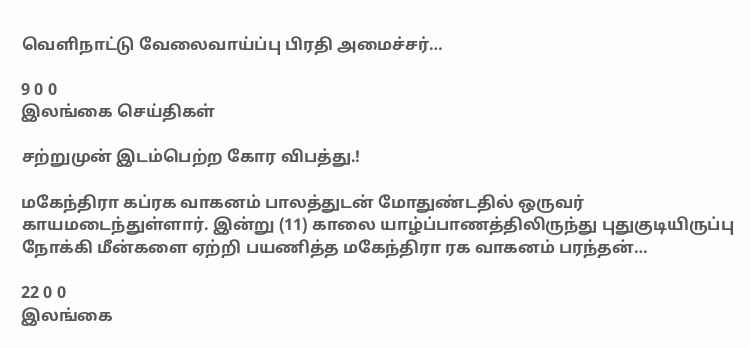வெளிநாட்டு வேலைவாய்ப்பு பிரதி அமைச்சர்…

9 0 0
இலங்கை செய்திகள்

சற்றுமுன் இடம்பெற்ற கோர விபத்து.!

மகேந்திரா கப்ரக வாகனம் பாலத்துடன் மோதுண்டதில் ஒருவர் காயமடைந்துள்ளார். இன்று (11) காலை யாழ்ப்பாணத்திலிருந்து புதுகுடியிருப்பு நோக்கி மீன்களை ஏற்றி பயணித்த மகேந்திரா ரக வாகனம் பரந்தன்…

22 0 0
இலங்கை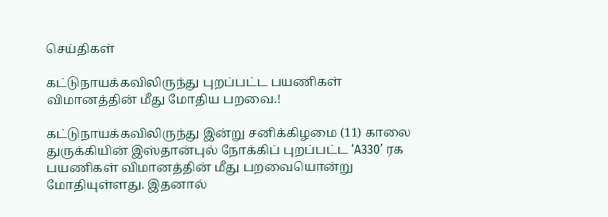செய்திகள்

கட்டுநாயக்கவிலிருந்து புறப்பட்ட பயணிகள் விமானத்தின் மீது மோதிய பறவை.!

கட்டுநாயக்கவிலிருந்து இன்று சனிக்கிழமை (11) காலை துருக்கியின் இஸ்தான்புல் நோக்கிப் புறப்பட்ட ‘A330’ ரக பயணிகள் விமானத்தின் மீது பறவையொன்று மோதியுள்ளது. இதனால்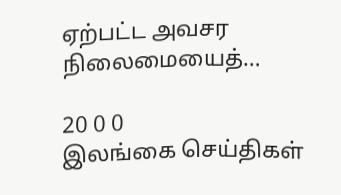ஏற்பட்ட அவசர நிலைமையைத்…

20 0 0
இலங்கை செய்திகள்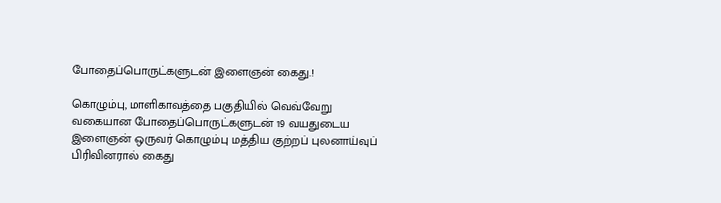போதைப்பொருட்களுடன் இளைஞன் கைது.!

கொழும்பு, மாளிகாவத்தை பகுதியில் வெவ்வேறு வகையான போதைப்பொருட்களுடன் 19 வயதுடைய இளைஞன் ஒருவர் கொழும்பு மத்திய குற்றப் புலனாய்வுப் பிரிவினரால் கைது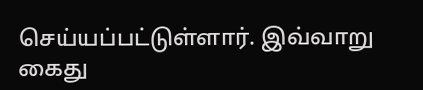செய்யப்பட்டுள்ளார். இவ்வாறு கைது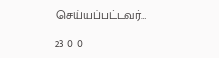செய்யப்பட்டவர்…

23 0 0